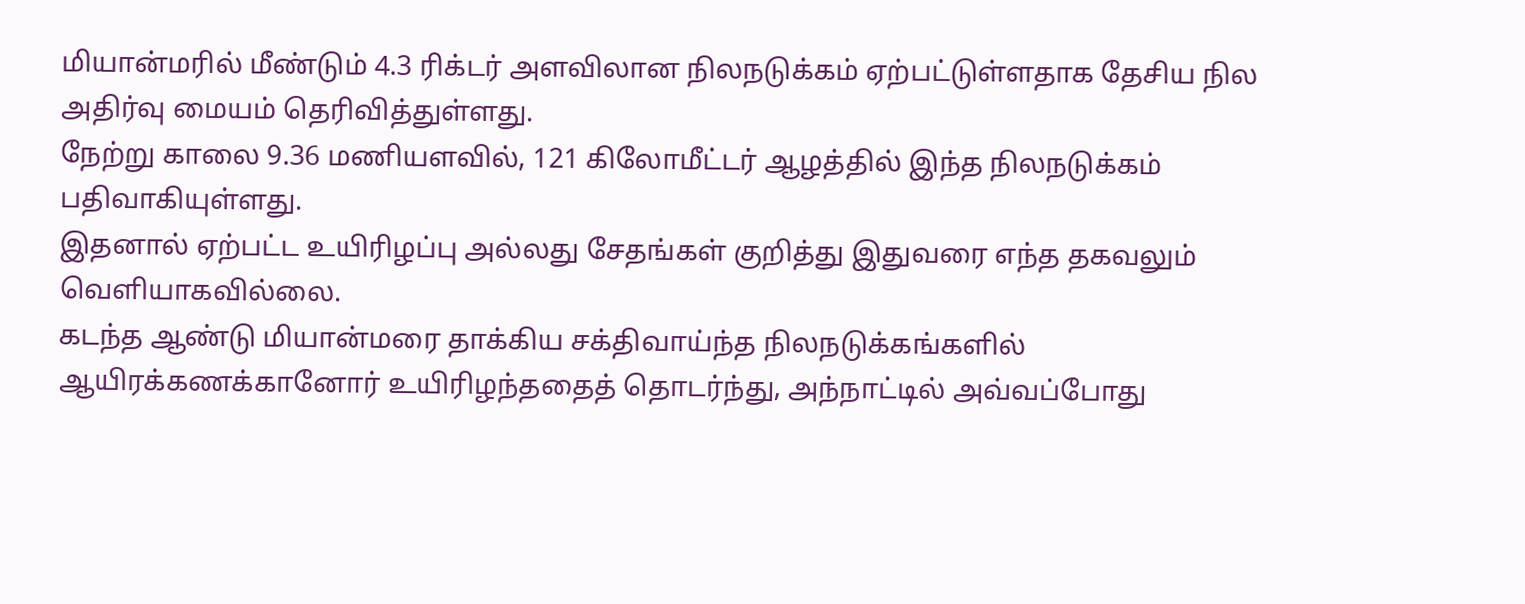மியான்மரில் மீண்டும் 4.3 ரிக்டர் அளவிலான நிலநடுக்கம் ஏற்பட்டுள்ளதாக தேசிய நில அதிர்வு மையம் தெரிவித்துள்ளது.
நேற்று காலை 9.36 மணியளவில், 121 கிலோமீட்டர் ஆழத்தில் இந்த நிலநடுக்கம் பதிவாகியுள்ளது.
இதனால் ஏற்பட்ட உயிரிழப்பு அல்லது சேதங்கள் குறித்து இதுவரை எந்த தகவலும் வெளியாகவில்லை.
கடந்த ஆண்டு மியான்மரை தாக்கிய சக்திவாய்ந்த நிலநடுக்கங்களில் ஆயிரக்கணக்கானோர் உயிரிழந்ததைத் தொடர்ந்து, அந்நாட்டில் அவ்வப்போது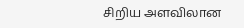சிறிய அளவிலான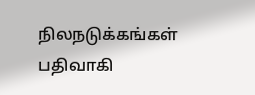நிலநடுக்கங்கள் பதிவாகி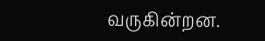வருகின்றன.